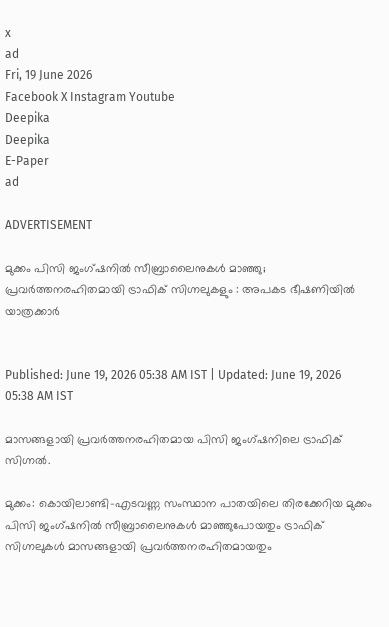x
ad
Fri, 19 June 2026
Facebook X Instagram Youtube
Deepika
Deepika
E-Paper
ad

ADVERTISEMENT

മുക്കം പിസി ജംഗ്ഷനിൽ സീബ്രാലൈനുകൾ മാഞ്ഞു; പ്രവർത്തനരഹിതമായി ട്രാഫിക് സിഗ്നലുകളും : അപകട ഭീഷണിയിൽ യാത്രക്കാർ


Published: June 19, 2026 05:38 AM IST | Updated: June 19, 2026 05:38 AM IST

മാസങ്ങളായി പ്രവർത്തനരഹിതമായ പിസി ജംഗ്ഷനിലെ ട്രാഫിക് സിഗ്നൽ.

മുക്കം: കൊയിലാണ്ടി-എടവണ്ണ സംസ്ഥാന പാതയിലെ തിരക്കേറിയ മുക്കം പിസി ജംഗ്ഷനിൽ സീബ്രാലൈനുകൾ മാഞ്ഞുപോയതും ട്രാഫിക് സിഗ്നലുകൾ മാസങ്ങളായി പ്രവർത്തനരഹിതമായതും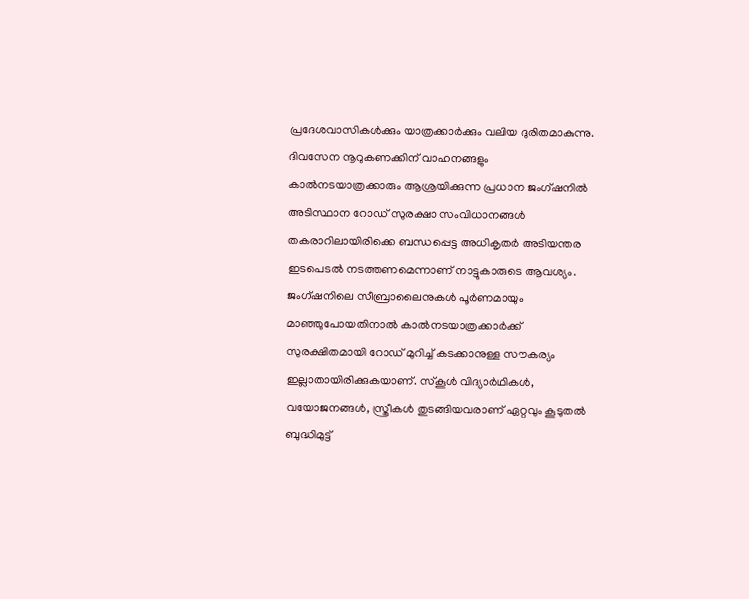പ്രദേശവാസികൾക്കും യാത്രക്കാർക്കും വലിയ ദുരിതമാകുന്നു. ദിവസേന നൂറുകണക്കിന് വാഹനങ്ങളും കാൽനടയാത്രക്കാരും ആശ്രയിക്കുന്ന പ്രധാന ജംഗ്ഷനിൽ അടിസ്ഥാന റോഡ് സുരക്ഷാ സംവിധാനങ്ങൾ തകരാറിലായിരിക്കെ ബന്ധപ്പെട്ട അധികൃതർ അടിയന്തര ഇടപെടൽ നടത്തണമെന്നാണ് നാട്ടുകാരുടെ ആവശ്യം.
ജംഗ്ഷനിലെ സീബ്രാലൈനുകൾ പൂർണമായും മാഞ്ഞുപോയതിനാൽ കാൽനടയാത്രക്കാർക്ക് സുരക്ഷിതമായി റോഡ് മുറിച്ച് കടക്കാനുള്ള സൗകര്യം ഇല്ലാതായിരിക്കുകയാണ്. സ്കൂൾ വിദ്യാർഥികൾ, വയോജനങ്ങൾ, സ്ത്രീകൾ തുടങ്ങിയവരാണ് ഏറ്റവും കൂടുതൽ ബുദ്ധിമുട്ട്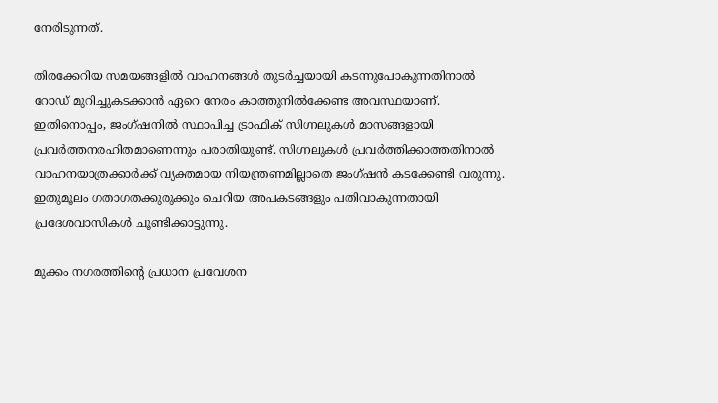നേരിടുന്നത്.

തിരക്കേറിയ സമയങ്ങളിൽ വാഹനങ്ങൾ തുടർച്ചയായി കടന്നുപോകുന്നതിനാൽ റോഡ് മുറിച്ചുകടക്കാൻ ഏറെ നേരം കാത്തുനിൽക്കേണ്ട അവസ്ഥയാണ്. ഇതിനൊപ്പം, ജംഗ്ഷനിൽ സ്ഥാപിച്ച ട്രാഫിക് സിഗ്നലുകൾ മാസങ്ങളായി പ്രവർത്തനരഹിതമാണെന്നും പരാതിയുണ്ട്. സിഗ്നലുകൾ പ്രവർത്തിക്കാത്തതിനാൽ വാഹനയാത്രക്കാർക്ക് വ്യക്തമായ നിയന്ത്രണമില്ലാതെ ജംഗ്ഷൻ കടക്കേണ്ടി വരുന്നു. ഇതുമൂലം ഗതാഗതക്കുരുക്കും ചെറിയ അപകടങ്ങളും പതിവാകുന്നതായി പ്രദേശവാസികൾ ചൂണ്ടിക്കാട്ടുന്നു.

മുക്കം നഗരത്തിന്‍റെ പ്രധാന പ്രവേശന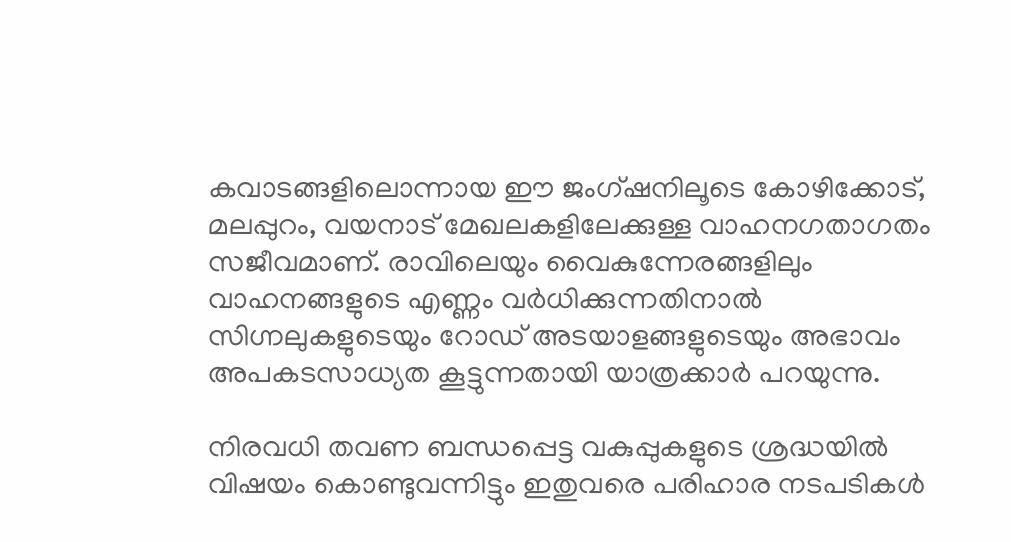കവാടങ്ങളിലൊന്നായ ഈ ജംഗ്ഷനിലൂടെ കോഴിക്കോട്, മലപ്പുറം, വയനാട് മേഖലകളിലേക്കുള്ള വാഹനഗതാഗതം സജീവമാണ്. രാവിലെയും വൈകുന്നേരങ്ങളിലും വാഹനങ്ങളുടെ എണ്ണം വർധിക്കുന്നതിനാൽ സിഗ്നലുകളുടെയും റോഡ് അടയാളങ്ങളുടെയും അഭാവം അപകടസാധ്യത കൂട്ടുന്നതായി യാത്രക്കാർ പറയുന്നു.

നിരവധി തവണ ബന്ധപ്പെട്ട വകുപ്പുകളുടെ ശ്രദ്ധയിൽ വിഷയം കൊണ്ടുവന്നിട്ടും ഇതുവരെ പരിഹാര നടപടികൾ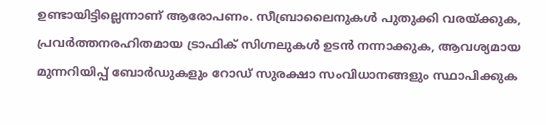ഉണ്ടായിട്ടില്ലെന്നാണ് ആരോപണം. സീബ്രാലൈനുകൾ പുതുക്കി വരയ്ക്കുക, പ്രവർത്തനരഹിതമായ ട്രാഫിക് സിഗ്നലുകൾ ഉടൻ നന്നാക്കുക, ആവശ്യമായ മുന്നറിയിപ്പ് ബോർഡുകളും റോഡ് സുരക്ഷാ സംവിധാനങ്ങളും സ്ഥാപിക്കുക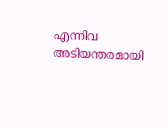എന്നിവ അടിയന്തരമായി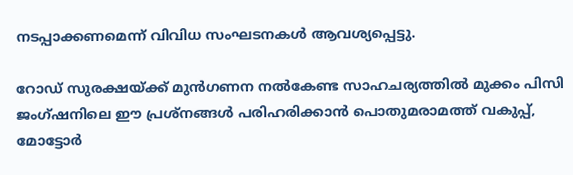നടപ്പാക്കണമെന്ന് വിവിധ സംഘടനകൾ ആവശ്യപ്പെട്ടു.

റോഡ് സുരക്ഷയ്ക്ക് മുൻഗണന നൽകേണ്ട സാഹചര്യത്തിൽ മുക്കം പിസി ജംഗ്ഷനിലെ ഈ പ്രശ്നങ്ങൾ പരിഹരിക്കാൻ പൊതുമരാമത്ത് വകുപ്പ്, മോട്ടോർ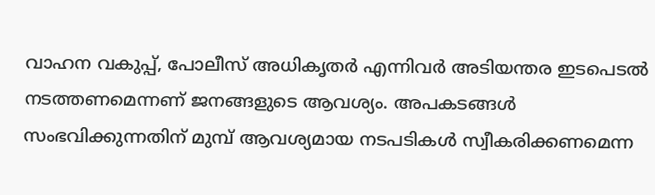വാഹന വകുപ്പ്, പോലീസ് അധികൃതർ എന്നിവർ അടിയന്തര ഇടപെടൽ നടത്തണമെന്നണ് ജനങ്ങളുടെ ആവശ്യം. അപകടങ്ങൾ സംഭവിക്കുന്നതിന് മുമ്പ് ആവശ്യമായ നടപടികൾ സ്വീകരിക്കണമെന്ന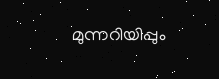മുന്നറിയിപ്പും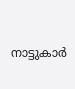നാട്ടുകാർ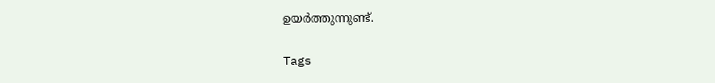ഉയർത്തുന്നുണ്ട്.

Tags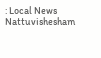: Local News Nattuvishesham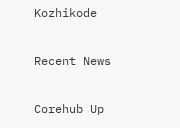Kozhikode

Recent News

Corehub Up